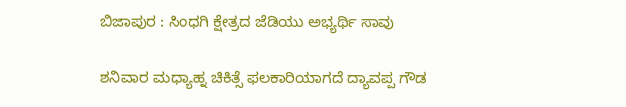ಬಿಜಾಪುರ : ಸಿಂಧಗಿ ಕ್ಷೇತ್ರದ ಜೆಡಿಯು ಅಭ್ಯರ್ಥಿ ಸಾವು

ಶನಿವಾರ ಮಧ್ಯಾಹ್ನ ಚಿಕಿತ್ಸೆ ಫಲಕಾರಿಯಾಗದೆ ದ್ಯಾವಪ್ಪ ಗೌಡ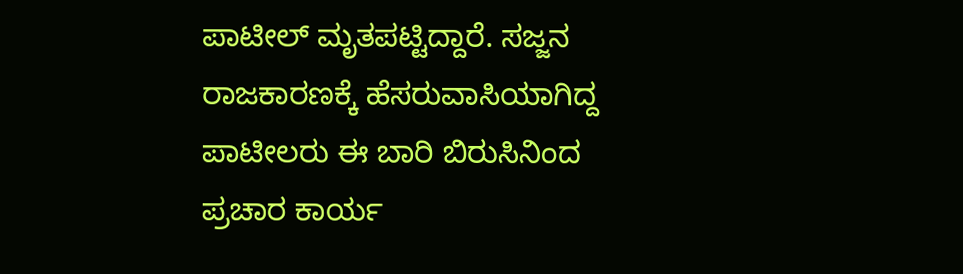ಪಾಟೀಲ್ ಮೃತಪಟ್ಟಿದ್ದಾರೆ. ಸಜ್ಜನ ರಾಜಕಾರಣಕ್ಕೆ ಹೆಸರುವಾಸಿಯಾಗಿದ್ದ ಪಾಟೀಲರು ಈ ಬಾರಿ ಬಿರುಸಿನಿಂದ ಪ್ರಚಾರ ಕಾರ್ಯ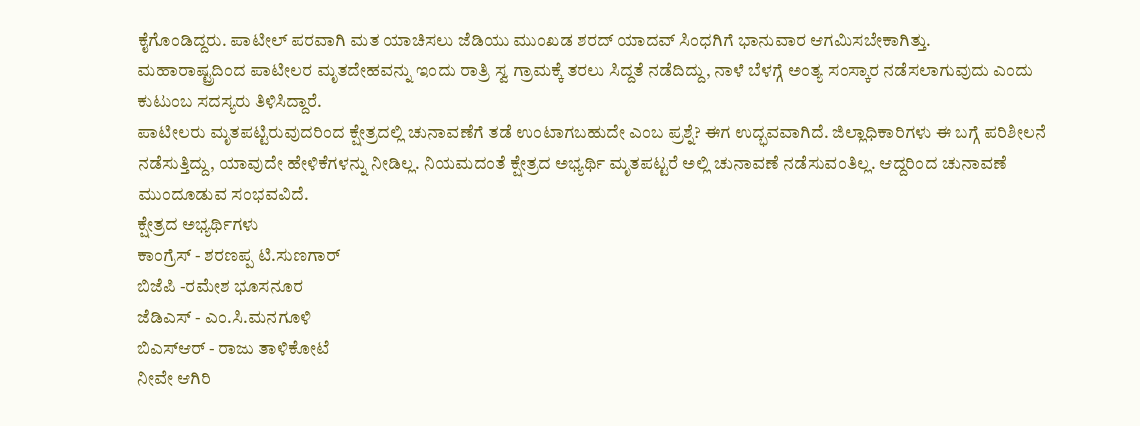ಕೈಗೊಂಡಿದ್ದರು. ಪಾಟೀಲ್ ಪರವಾಗಿ ಮತ ಯಾಚಿಸಲು ಜೆಡಿಯು ಮುಂಖಡ ಶರದ್ ಯಾದವ್ ಸಿಂಧಗಿಗೆ ಭಾನುವಾರ ಆಗಮಿಸಬೇಕಾಗಿತ್ತು.
ಮಹಾರಾಷ್ಟ್ರದಿಂದ ಪಾಟೀಲರ ಮೃತದೇಹವನ್ನು ಇಂದು ರಾತ್ರಿ ಸ್ವ ಗ್ರಾಮಕ್ಕೆ ತರಲು ಸಿದ್ದತೆ ನಡೆದಿದ್ದು, ನಾಳೆ ಬೆಳಗ್ಗೆ ಅಂತ್ಯ ಸಂಸ್ಕಾರ ನಡೆಸಲಾಗುವುದು ಎಂದು ಕುಟುಂಬ ಸದಸ್ಯರು ತಿಳಿಸಿದ್ದಾರೆ.
ಪಾಟೀಲರು ಮೃತಪಟ್ಟಿರುವುದರಿಂದ ಕ್ಷೇತ್ರದಲ್ಲಿ ಚುನಾವಣೆಗೆ ತಡೆ ಉಂಟಾಗಬಹುದೇ ಎಂಬ ಪ್ರಶ್ನೆ? ಈಗ ಉದ್ಭವವಾಗಿದೆ. ಜಿಲ್ಲಾಧಿಕಾರಿಗಳು ಈ ಬಗ್ಗೆ ಪರಿಶೀಲನೆ ನಡೆಸುತ್ತಿದ್ದು, ಯಾವುದೇ ಹೇಳಿಕೆಗಳನ್ನು ನೀಡಿಲ್ಲ. ನಿಯಮದಂತೆ ಕ್ಷೇತ್ರದ ಅಭ್ಯರ್ಥಿ ಮೃತಪಟ್ಟರೆ ಅಲ್ಲಿ ಚುನಾವಣೆ ನಡೆಸುವಂತಿಲ್ಲ. ಆದ್ದರಿಂದ ಚುನಾವಣೆ ಮುಂದೂಡುವ ಸಂಭವವಿದೆ.
ಕ್ಷೇತ್ರದ ಅಭ್ಯರ್ಥಿಗಳು
ಕಾಂಗ್ರೆಸ್ - ಶರಣಪ್ಪ ಟಿ.ಸುಣಗಾರ್
ಬಿಜೆಪಿ -ರಮೇಶ ಭೂಸನೂರ
ಜೆಡಿಎಸ್ - ಎಂ.ಸಿ.ಮನಗೂಳಿ
ಬಿಎಸ್ಆರ್ - ರಾಜು ತಾಳಿಕೋಟೆ
ನೀವೇ ಆಗಿರಿ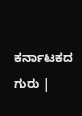ಕರ್ನಾಟಕದ ಗುರು |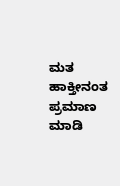ಮತ ಹಾಕ್ತೀನಂತ ಪ್ರಮಾಣ ಮಾಡಿ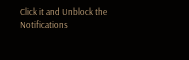Click it and Unblock the Notifications